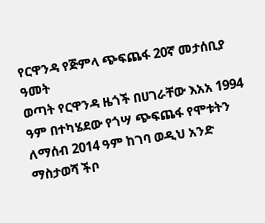የርዋንዳ የጅምላ ጭፍጨፋ 20ኛ መታሰቢያ ዓመት
ወጣት የርዋንዳ ዜጎች በሀገራቸው እአአ 1994 ዓም በተካሄደው የጎሣ ጭፍጨፋ የሞቱትን ለማሰብ 2014 ዓም ከገባ ወዲህ አንድ ማስታወሻ ችቦ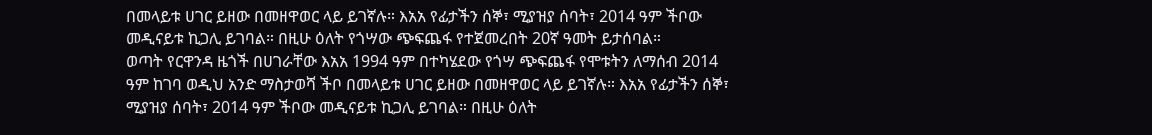በመላይቱ ሀገር ይዘው በመዘዋወር ላይ ይገኛሉ። እአአ የፊታችን ሰኞ፣ ሚያዝያ ሰባት፣ 2014 ዓም ችቦው መዲናይቱ ኪጋሊ ይገባል። በዚሁ ዕለት የጎሣው ጭፍጨፋ የተጀመረበት 20ኛ ዓመት ይታሰባል።
ወጣት የርዋንዳ ዜጎች በሀገራቸው እአአ 1994 ዓም በተካሄደው የጎሣ ጭፍጨፋ የሞቱትን ለማሰብ 2014 ዓም ከገባ ወዲህ አንድ ማስታወሻ ችቦ በመላይቱ ሀገር ይዘው በመዘዋወር ላይ ይገኛሉ። እአአ የፊታችን ሰኞ፣ ሚያዝያ ሰባት፣ 2014 ዓም ችቦው መዲናይቱ ኪጋሊ ይገባል። በዚሁ ዕለት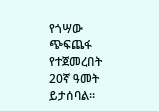የጎሣው ጭፍጨፋ የተጀመረበት 20ኛ ዓመት ይታሰባል።